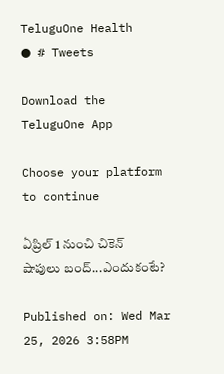TeluguOne Health
● # Tweets

Download the TeluguOne App

Choose your platform to continue

ఏప్రిల్ 1 నుంచి చికెన్ షాపులు బంద్‌...ఎందుకంటే?

Published on: Wed Mar 25, 2026 3:58PM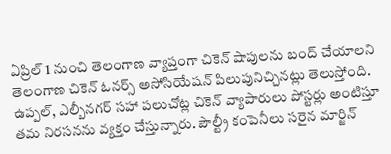ఏప్రిల్ 1 నుంచి తెలంగాణ వ్యాప్తంగా చికెన్ షాపులను బంద్ చేయాలని తెలంగాణ చికెన్ ఓనర్స్ అసోసియేషన్ పిలుపునిచ్చినట్లు తెలుస్తోంది. ఉప్పల్, ఎల్బీనగర్ సహా పలుచోట్ల చికెన్ వ్యాపారులు పోస్టర్లు అంటిస్తూ తమ నిరసనను వ్యక్తం చేస్తున్నారు. పౌల్ట్రీ కంపెనీలు సరైన మార్జిన్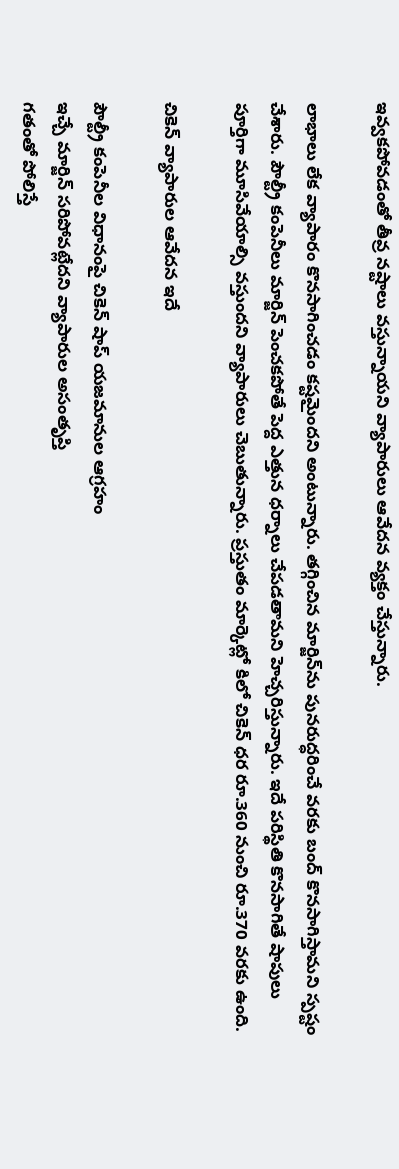ఇవ్వకపోవడంతో తీవ్ర నష్టాలు వస్తున్నాయని వ్యాపారులు ఆవేదన వ్యక్తం చేస్తున్నారు.

లాభాలు లేక వ్యాపారం కొనసాగించడం కష్టమైందని అంటున్నారు. తగ్గించిన మార్జిన్‌ను పునరుద్ధరించే వరకు బంద్ కొనసాగిస్తామని స్పష్టం చేశారు. పౌల్ట్రీ కంపెనీలు మార్జిన్ పెంచకపోతే పెద్ద ఎత్తున ధర్నాలు చేపడతామని హెచ్చరిస్తున్నారు. ఇదే పరిస్థితి కొనసాగితే షాపులు పూర్తిగా మూసివేయాల్సి వస్తుందని వ్యాపారులు చెబుతున్నారు. ప్రస్తుతం మార్కెట్లో కిలో చికెన్ ధర రూ.360 నుంచి రూ.370 వరకు ఉంది.

చికెన్ వ్యాపారుల ఆవేదన ఇదే

పౌల్ట్రీ కంపెనీల విధానంపై చికెన్ షాప్ యజమానుల ఆగ్రహం
ఇచ్చే మార్జిన్ సరిపోవట్లేదని వ్యాపారుల అసంతృప్తి
గతంతో పోలిస్తే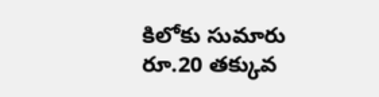కిలోకు సుమారు రూ.20 తక్కువ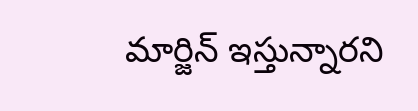మార్జిన్ ఇస్తున్నారని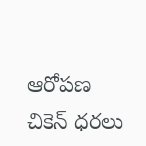ఆరోపణ
చికెన్ ధరలు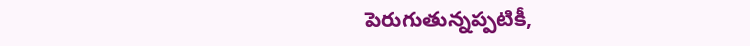పెరుగుతున్నప్పటికీ,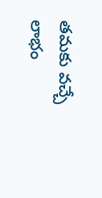తమకు వచ్చే లాభం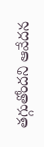తగ్గుతోందని ఆవేదన